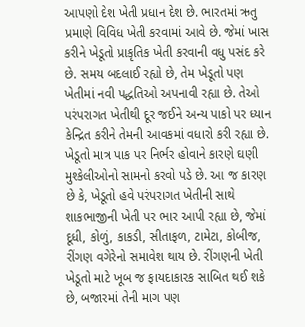આપણો દેશ ખેતી પ્રધાન દેશ છે. ભારતમાં ઋતુ પ્રમાણે વિવિધ ખેતી કરવામાં આવે છે. જેમાં ખાસ કરીને ખેડૂતો પ્રાકૃતિક ખેતી કરવાની વધુ પસંદ કરે છે. સમય બદલાઈ રહ્યો છે, તેમ ખેડૂતો પણ ખેતીમાં નવી પદ્ધતિઓ અપનાવી રહ્યા છે. તેઓ પરંપરાગત ખેતીથી દૂર જઈને અન્ય પાકો પર ધ્યાન કેન્દ્રિત કરીને તેમની આવકમાં વધારો કરી રહ્યા છે.
ખેડૂતો માત્ર પાક પર નિર્ભર હોવાને કારણે ઘણી મુશ્કેલીઓનો સામનો કરવો પડે છે. આ જ કારણ છે કે, ખેડૂતો હવે પરંપરાગત ખેતીની સાથે શાકભાજીની ખેતી પર ભાર આપી રહ્યા છે, જેમાં દૂધી, કોળું, કાકડી, સીતાફળ, ટામેટા, કોબીજ, રીંગણ વગેરેનો સમાવેશ થાય છે. રીંગણની ખેતી ખેડૂતો માટે ખૂબ જ ફાયદાકારક સાબિત થઈ શકે છે, બજારમાં તેની માગ પણ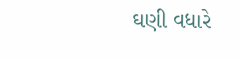ઘણી વધારે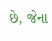છે, જેના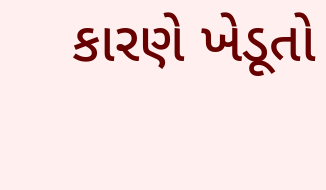કારણે ખેડૂતો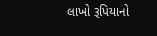લાખો રૂપિયાનો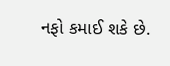નફો કમાઈ શકે છે.